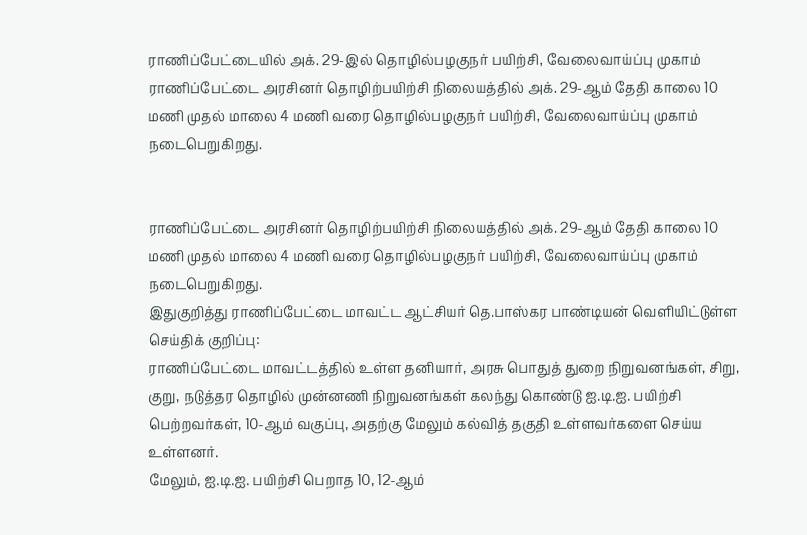ராணிப்பேட்டையில் அக். 29-இல் தொழில்பழகுநர் பயிற்சி, வேலைவாய்ப்பு முகாம்
ராணிப்பேட்டை அரசினர் தொழிற்பயிற்சி நிலையத்தில் அக். 29-ஆம் தேதி காலை 10 மணி முதல் மாலை 4 மணி வரை தொழில்பழகுநர் பயிற்சி, வேலைவாய்ப்பு முகாம் நடைபெறுகிறது.


ராணிப்பேட்டை அரசினர் தொழிற்பயிற்சி நிலையத்தில் அக். 29-ஆம் தேதி காலை 10 மணி முதல் மாலை 4 மணி வரை தொழில்பழகுநர் பயிற்சி, வேலைவாய்ப்பு முகாம் நடைபெறுகிறது.
இதுகுறித்து ராணிப்பேட்டை மாவட்ட ஆட்சியர் தெ.பாஸ்கர பாண்டியன் வெளியிட்டுள்ள செய்திக் குறிப்பு:
ராணிப்பேட்டை மாவட்டத்தில் உள்ள தனியார், அரசு பொதுத் துறை நிறுவனங்கள், சிறு, குறு, நடுத்தர தொழில் முன்னணி நிறுவனங்கள் கலந்து கொண்டு ஐ.டி.ஐ. பயிற்சி பெற்றவர்கள், 10-ஆம் வகுப்பு, அதற்கு மேலும் கல்வித் தகுதி உள்ளவர்களை செய்ய உள்ளனர்.
மேலும், ஐ.டி.ஐ. பயிற்சி பெறாத 10, 12-ஆம்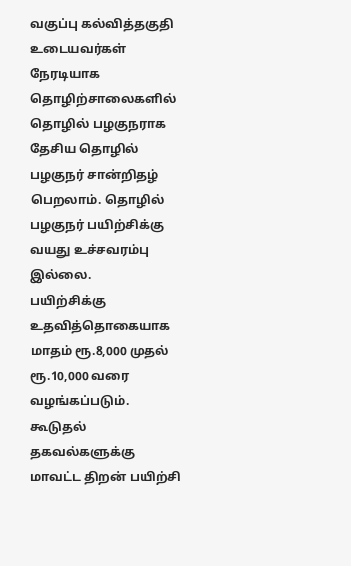வகுப்பு கல்வித்தகுதி உடையவர்கள் நேரடியாக தொழிற்சாலைகளில் தொழில் பழகுநராக தேசிய தொழில் பழகுநர் சான்றிதழ் பெறலாம். தொழில் பழகுநர் பயிற்சிக்கு வயது உச்சவரம்பு இல்லை.
பயிற்சிக்கு உதவித்தொகையாக மாதம் ரூ.8,000 முதல் ரூ.10,000 வரை வழங்கப்படும்.
கூடுதல் தகவல்களுக்கு மாவட்ட திறன் பயிற்சி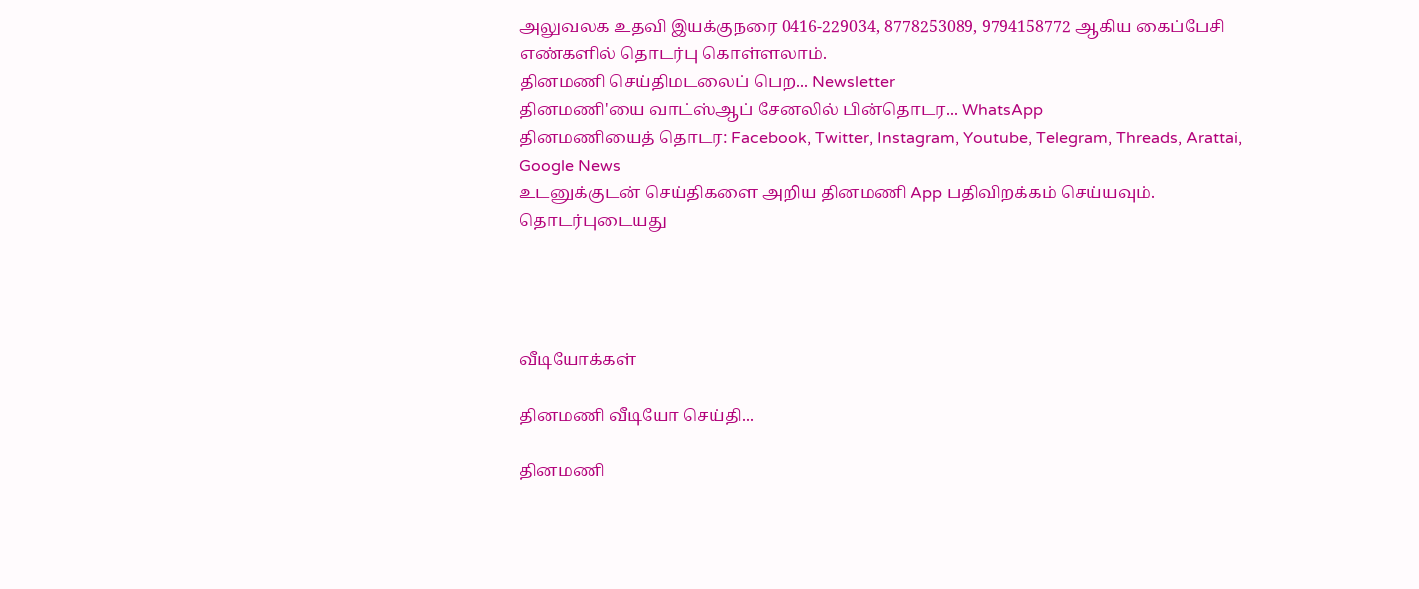அலுவலக உதவி இயக்குநரை 0416-229034, 8778253089, 9794158772 ஆகிய கைப்பேசி எண்களில் தொடர்பு கொள்ளலாம்.
தினமணி செய்திமடலைப் பெற... Newsletter
தினமணி'யை வாட்ஸ்ஆப் சேனலில் பின்தொடர... WhatsApp
தினமணியைத் தொடர: Facebook, Twitter, Instagram, Youtube, Telegram, Threads, Arattai, Google News
உடனுக்குடன் செய்திகளை அறிய தினமணி App பதிவிறக்கம் செய்யவும்.
தொடர்புடையது




வீடியோக்கள்

தினமணி வீடியோ செய்தி...

தினமணி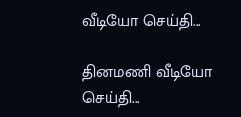வீடியோ செய்தி...

தினமணி வீடியோ செய்தி...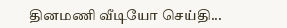தினமணி வீடியோ செய்தி...